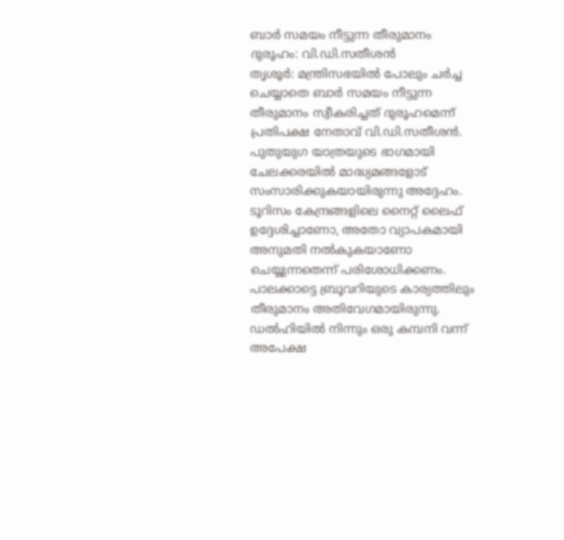ബാർ സമയം നീട്ടുന്ന തീരുമാനം ദുരൂഹം: വി.ഡി.സതീശൻ
തൃശൂർ: മന്ത്രിസഭയിൽ പോലും ചർച്ച ചെയ്യാതെ ബാർ സമയം നീട്ടുന്ന തീരുമാനം സ്വീകരിച്ചത് ദുരൂഹമെന്ന് പ്രതിപക്ഷ നേതാവ് വി.ഡി.സതീശൻ. പുതുയുഗ യാത്രയുടെ ഭാഗമായി ചേലക്കരയിൽ മാദ്ധ്യമങ്ങളോട് സംസാരിക്കുകയായിരുന്നു അദ്ദേഹം.
ടൂറിസം കേന്ദ്രങ്ങളിലെ നൈറ്റ് ലൈഫ് ഉദ്ദേശിച്ചാണോ, അതോ വ്യാപകമായി അനുമതി നൽകുകയാണോ ചെയ്യുന്നതെന്ന് പരിശോധിക്കണം. പാലക്കാട്ടെ ബ്രൂവറിയുടെ കാര്യത്തിലും തീരുമാനം അതിവേഗമായിരുന്നു. ഡൽഹിയിൽ നിന്നും ഒരു കമ്പനി വന്ന് അപേക്ഷ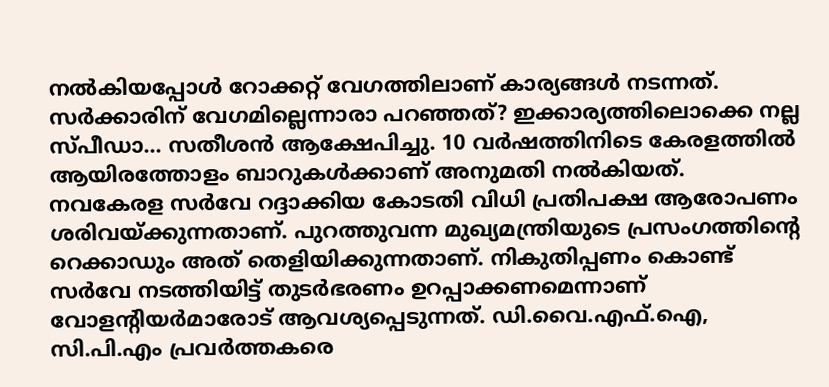നൽകിയപ്പോൾ റോക്കറ്റ് വേഗത്തിലാണ് കാര്യങ്ങൾ നടന്നത്. സർക്കാരിന് വേഗമില്ലെന്നാരാ പറഞ്ഞത്? ഇക്കാര്യത്തിലൊക്കെ നല്ല സ്പീഡാ... സതീശൻ ആക്ഷേപിച്ചു. 10 വർഷത്തിനിടെ കേരളത്തിൽ ആയിരത്തോളം ബാറുകൾക്കാണ് അനുമതി നൽകിയത്.
നവകേരള സർവേ റദ്ദാക്കിയ കോടതി വിധി പ്രതിപക്ഷ ആരോപണം ശരിവയ്ക്കുന്നതാണ്. പുറത്തുവന്ന മുഖ്യമന്ത്രിയുടെ പ്രസംഗത്തിന്റെ റെക്കാഡും അത് തെളിയിക്കുന്നതാണ്. നികുതിപ്പണം കൊണ്ട് സർവേ നടത്തിയിട്ട് തുടർഭരണം ഉറപ്പാക്കണമെന്നാണ് വോളന്റിയർമാരോട് ആവശ്യപ്പെടുന്നത്. ഡി.വൈ.എഫ്.ഐ, സി.പി.എം പ്രവർത്തകരെ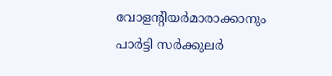വോളന്റിയർമാരാക്കാനും പാർട്ടി സർക്കുലർ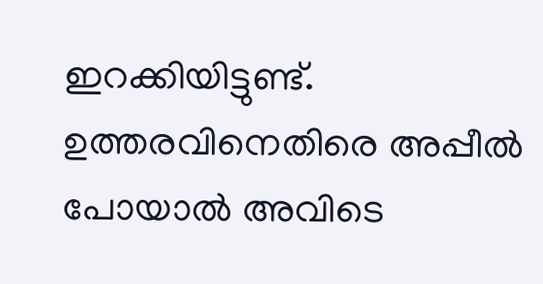ഇറക്കിയിട്ടുണ്ട്. ഉത്തരവിനെതിരെ അപ്പീൽ പോയാൽ അവിടെ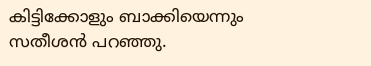കിട്ടിക്കോളും ബാക്കിയെന്നും സതീശൻ പറഞ്ഞു.